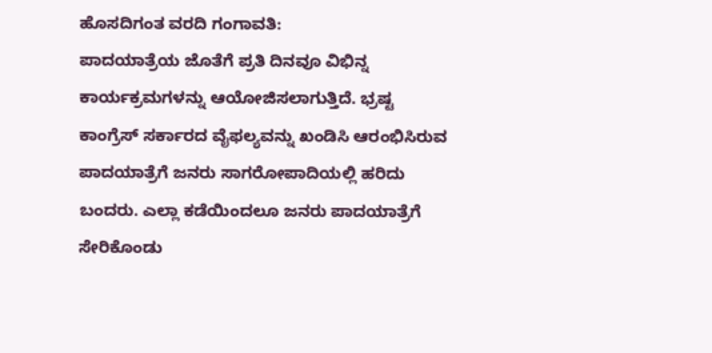ಹೊಸದಿಗಂತ ವರದಿ ಗಂಗಾವತಿ:
ಪಾದಯಾತ್ರೆಯ ಜೊತೆಗೆ ಪ್ರತಿ ದಿನವೂ ವಿಭಿನ್ನ ಕಾರ್ಯಕ್ರಮಗಳನ್ನು ಆಯೋಜಿಸಲಾಗುತ್ತಿದೆ. ಭ್ರಷ್ಟ ಕಾಂಗ್ರೆಸ್ ಸರ್ಕಾರದ ವೈಫಲ್ಯವನ್ನು ಖಂಡಿಸಿ ಆರಂಭಿಸಿರುವ ಪಾದಯಾತ್ರೆಗೆ ಜನರು ಸಾಗರೋಪಾದಿಯಲ್ಲಿ ಹರಿದು ಬಂದರು. ಎಲ್ಲಾ ಕಡೆಯಿಂದಲೂ ಜನರು ಪಾದಯಾತ್ರೆಗೆ ಸೇರಿಕೊಂಡು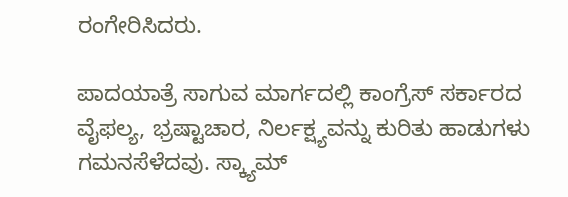ರಂಗೇರಿಸಿದರು.

ಪಾದಯಾತ್ರೆ ಸಾಗುವ ಮಾರ್ಗದಲ್ಲಿ ಕಾಂಗ್ರೆಸ್ ಸರ್ಕಾರದ ವೈಫಲ್ಯ, ಭ್ರಷ್ಟಾಚಾರ, ನಿರ್ಲಕ್ಷ್ಯವನ್ನು ಕುರಿತು ಹಾಡುಗಳು ಗಮನಸೆಳೆದವು. ಸ್ಕ್ಯಾಮ್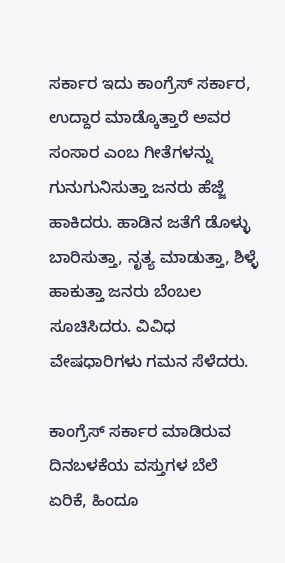ಸರ್ಕಾರ ಇದು ಕಾಂಗ್ರೆಸ್ ಸರ್ಕಾರ, ಉದ್ದಾರ ಮಾಡ್ಕೊತ್ತಾರೆ ಅವರ ಸಂಸಾರ ಎಂಬ ಗೀತೆಗಳನ್ನು ಗುನುಗುನಿಸುತ್ತಾ ಜನರು ಹೆಜ್ಜೆ ಹಾಕಿದರು. ಹಾಡಿನ ಜತೆಗೆ ಡೊಳ್ಳು ಬಾರಿಸುತ್ತಾ, ನೃತ್ಯ ಮಾಡುತ್ತಾ, ಶಿಳ್ಳೆ ಹಾಕುತ್ತಾ ಜನರು ಬೆಂಬಲ ಸೂಚಿಸಿದರು. ವಿವಿಧ ವೇಷಧಾರಿಗಳು ಗಮನ ಸೆಳೆದರು.

ಕಾಂಗ್ರೆಸ್ ಸರ್ಕಾರ ಮಾಡಿರುವ ದಿನಬಳಕೆಯ ವಸ್ತುಗಳ ಬೆಲೆ ಏರಿಕೆ, ಹಿಂದೂ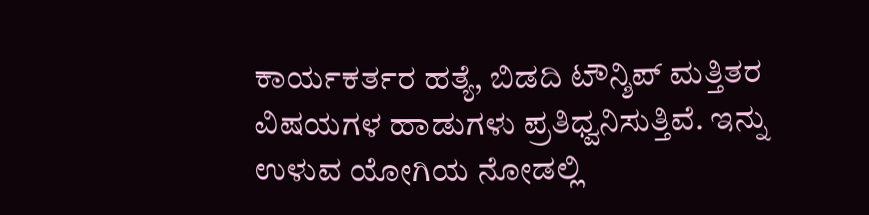ಕಾರ್ಯಕರ್ತರ ಹತ್ಯೆ, ಬಿಡದಿ ಟೌನ್ಶಿಪ್ ಮತ್ತಿತರ ವಿಷಯಗಳ ಹಾಡುಗಳು ಪ್ರತಿಧ್ವನಿಸುತ್ತಿವೆ. ಇನ್ನು ಉಳುವ ಯೋಗಿಯ ನೋಡಲ್ಲಿ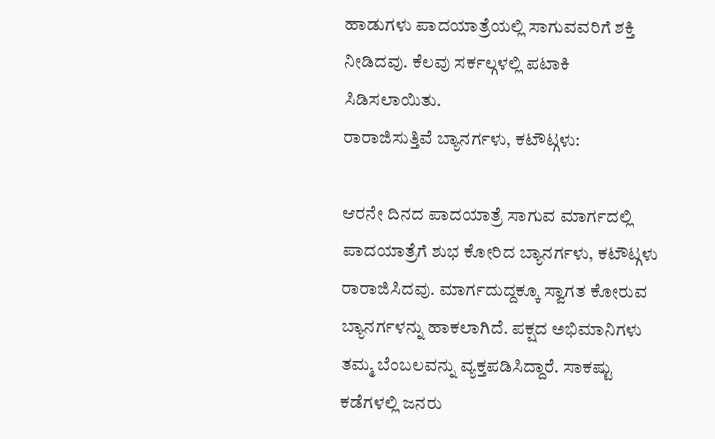ಹಾಡುಗಳು ಪಾದಯಾತ್ರೆಯಲ್ಲಿ ಸಾಗುವವರಿಗೆ ಶಕ್ತಿ ನೀಡಿದವು. ಕೆಲವು ಸರ್ಕಲ್ಗಳಲ್ಲಿ ಪಟಾಕಿ ಸಿಡಿಸಲಾಯಿತು.
ರಾರಾಜಿಸುತ್ತಿವೆ ಬ್ಯಾನರ್ಗಳು, ಕಟೌಟ್ಗಳು:

ಆರನೇ ದಿನದ ಪಾದಯಾತ್ರೆ ಸಾಗುವ ಮಾರ್ಗದಲ್ಲಿ ಪಾದಯಾತ್ರೆಗೆ ಶುಭ ಕೋರಿದ ಬ್ಯಾನರ್ಗಳು, ಕಟೌಟ್ಗಳು ರಾರಾಜಿಸಿದವು. ಮಾರ್ಗದುದ್ದಕ್ಕೂ ಸ್ವಾಗತ ಕೋರುವ ಬ್ಯಾನರ್ಗಳನ್ನು ಹಾಕಲಾಗಿದೆ. ಪಕ್ಷದ ಅಭಿಮಾನಿಗಳು ತಮ್ಮ ಬೆಂಬಲವನ್ನು ವ್ಯಕ್ತಪಡಿಸಿದ್ದಾರೆ. ಸಾಕಷ್ಟು ಕಡೆಗಳಲ್ಲಿ ಜನರು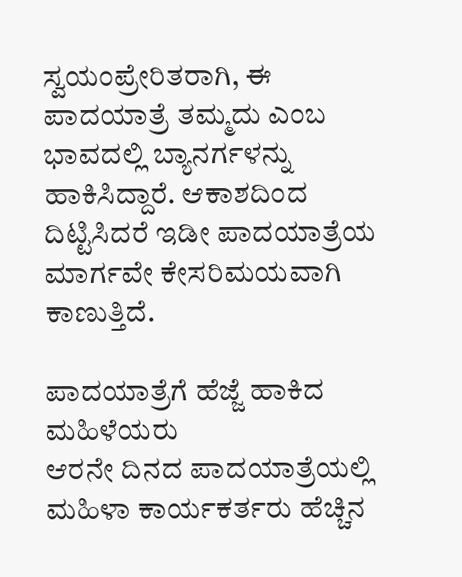ಸ್ವಯಂಪ್ರೇರಿತರಾಗಿ, ಈ ಪಾದಯಾತ್ರೆ ತಮ್ಮದು ಎಂಬ ಭಾವದಲ್ಲಿ ಬ್ಯಾನರ್ಗಳನ್ನು ಹಾಕಿಸಿದ್ದಾರೆ. ಆಕಾಶದಿಂದ ದಿಟ್ಟಿಸಿದರೆ ಇಡೀ ಪಾದಯಾತ್ರೆಯ ಮಾರ್ಗವೇ ಕೇಸರಿಮಯವಾಗಿ ಕಾಣುತ್ತಿದೆ.

ಪಾದಯಾತ್ರೆಗೆ ಹೆಜ್ಜೆ ಹಾಕಿದ ಮಹಿಳೆಯರು
ಆರನೇ ದಿನದ ಪಾದಯಾತ್ರೆಯಲ್ಲಿ ಮಹಿಳಾ ಕಾರ್ಯಕರ್ತರು ಹೆಚ್ಚಿನ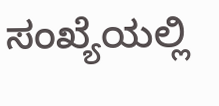ಸಂಖ್ಯೆಯಲ್ಲಿ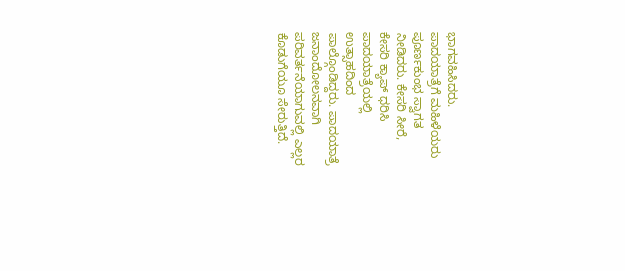ಭಾಗವಹಿಸಿದರು. ಪಾದಯಾತ್ರೆಗೆ ಮಹಿಳೆಯರು ಪೂರ್ಣಕುಂಭ ಸ್ವಾಗತ ನೀಡಿದರು. ಕೇಸರಿ ಸೀರೆ, ಕೇಸರಿ ಕ್ಯಾಪ್ ಧರಿಸಿ ಪಾದಯಾತ್ರೆಯಲ್ಲಿ ಉತ್ಸಾಹದಿಂದ ಪಾಲ್ಗೊಂಡಿದ್ದರು. ಪಾದಯಾತ್ರೆ ಜನಾಂದೋಲನವಾಗಿ ಪರಿವರ್ತನೆಯಾಗುವಲ್ಲಿ ಎಲ್ಲರ ಕೊಡುಗೆಯೂ ಸೇರುತ್ತಿದೆ.